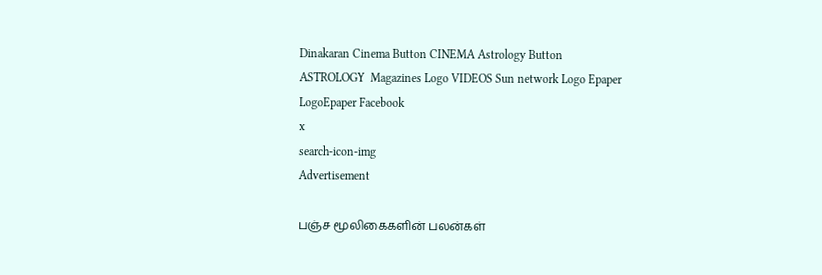Dinakaran Cinema Button CINEMA Astrology Button ASTROLOGY  Magazines Logo VIDEOS Sun network Logo Epaper LogoEpaper Facebook
x
search-icon-img
Advertisement

பஞ்ச மூலிகைகளின் பலன்கள்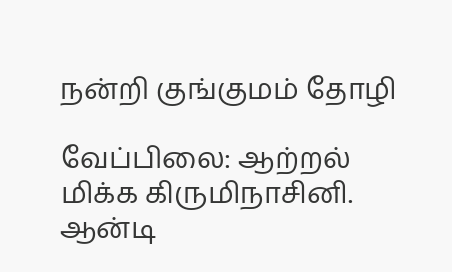நன்றி குங்குமம் தோழி

வேப்பிலை: ஆற்றல் மிக்க கிருமிநாசினி. ஆன்டி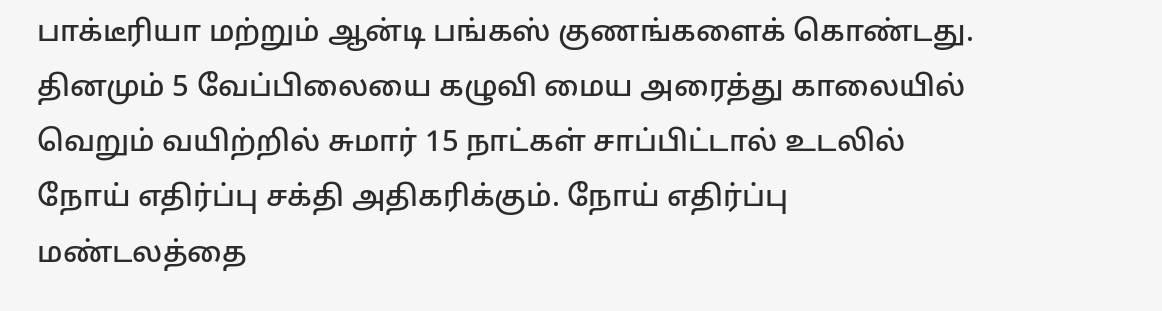பாக்டீரியா மற்றும் ஆன்டி பங்கஸ் குணங்களைக் கொண்டது. தினமும் 5 வேப்பிலையை கழுவி மைய அரைத்து காலையில் வெறும் வயிற்றில் சுமார் 15 நாட்கள் சாப்பிட்டால் உடலில் நோய் எதிர்ப்பு சக்தி அதிகரிக்கும். நோய் எதிர்ப்பு மண்டலத்தை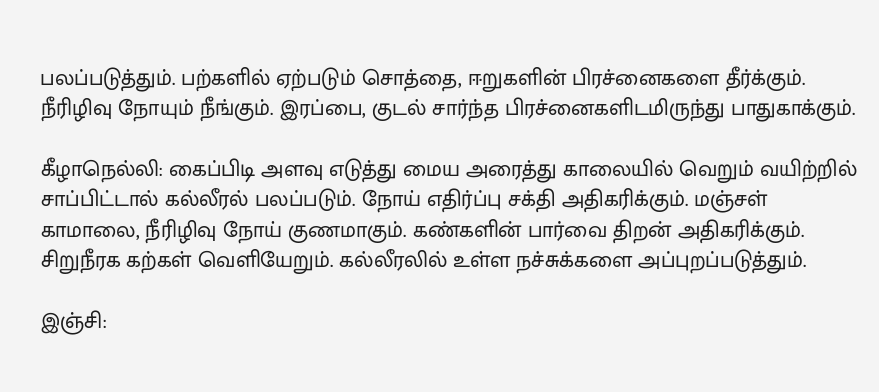பலப்படுத்தும். பற்களில் ஏற்படும் சொத்தை, ஈறுகளின் பிரச்னைகளை தீர்க்கும். நீரிழிவு நோயும் நீங்கும். இரப்பை, குடல் சார்ந்த பிரச்னைகளிடமிருந்து பாதுகாக்கும்.

கீழாநெல்லி: கைப்பிடி அளவு எடுத்து மைய அரைத்து காலையில் வெறும் வயிற்றில் சாப்பிட்டால் கல்லீரல் பலப்படும். நோய் எதிர்ப்பு சக்தி அதிகரிக்கும். மஞ்சள் காமாலை, நீரிழிவு நோய் குணமாகும். கண்களின் பார்வை திறன் அதிகரிக்கும். சிறுநீரக கற்கள் வெளியேறும். கல்லீரலில் உள்ள நச்சுக்களை அப்புறப்படுத்தும்.

இஞ்சி: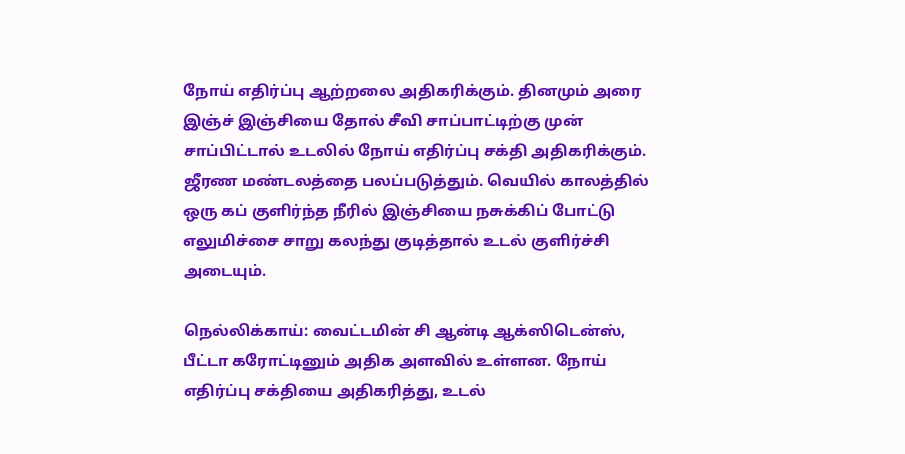நோய் எதிர்ப்பு ஆற்றலை அதிகரிக்கும். தினமும் அரை இஞ்ச் இஞ்சியை தோல் சீவி சாப்பாட்டிற்கு முன் சாப்பிட்டால் உடலில் நோய் எதிர்ப்பு சக்தி அதிகரிக்கும். ஜீரண மண்டலத்தை பலப்படுத்தும். வெயில் காலத்தில் ஒரு கப் குளிர்ந்த நீரில் இஞ்சியை நசுக்கிப் போட்டு எலுமிச்சை சாறு கலந்து குடித்தால் உடல் குளிர்ச்சி அடையும்.

நெல்லிக்காய்: வைட்டமின் சி ஆன்டி ஆக்ஸிடென்ஸ், பீட்டா கரோட்டினும் அதிக அளவில் உள்ளன. நோய் எதிர்ப்பு சக்தியை அதிகரித்து, உடல்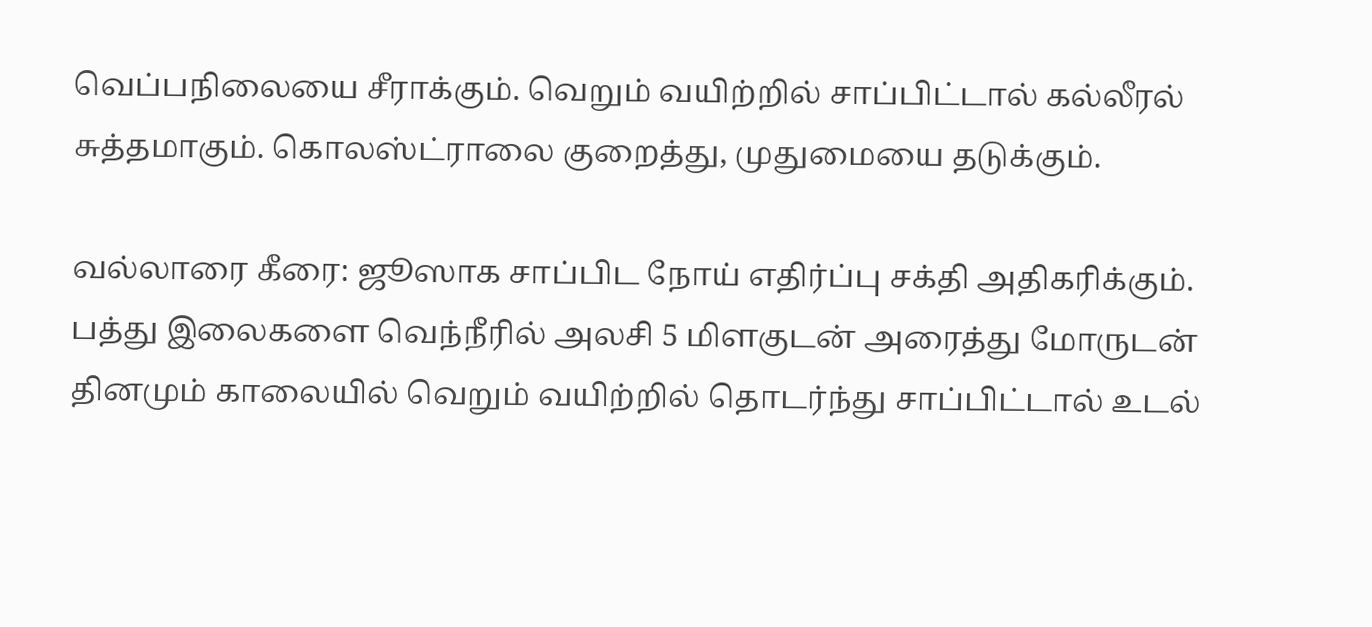வெப்பநிலையை சீராக்கும். வெறும் வயிற்றில் சாப்பிட்டால் கல்லீரல் சுத்தமாகும். கொலஸ்ட்ராலை குறைத்து, முதுமையை தடுக்கும்.

வல்லாரை கீரை: ஜூஸாக சாப்பிட நோய் எதிர்ப்பு சக்தி அதிகரிக்கும். பத்து இலைகளை வெந்நீரில் அலசி 5 மிளகுடன் அரைத்து மோருடன் தினமும் காலையில் வெறும் வயிற்றில் தொடர்ந்து சாப்பிட்டால் உடல்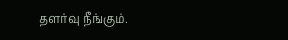தளர்வு நீங்கும்.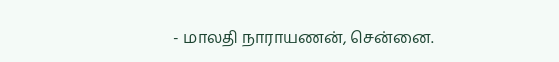- மாலதி நாராயணன், சென்னை.